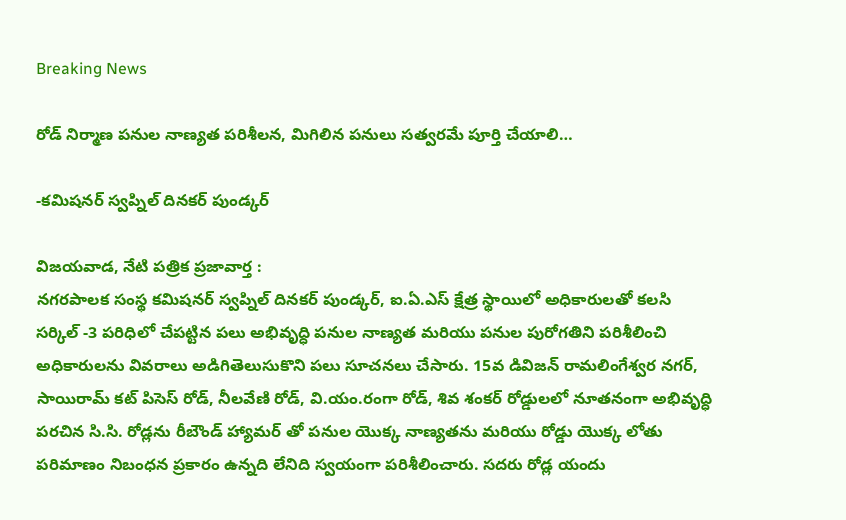Breaking News

రోడ్ నిర్మాణ పనుల నాణ్యత పరిశీలన, మిగిలిన పనులు సత్వరమే పూర్తి చేయాలి…

-కమిషనర్ స్వప్నిల్ దినకర్ పుండ్కర్

విజయవాడ, నేటి పత్రిక ప్రజావార్త :
నగరపాలక సంస్థ కమిషనర్ స్వప్నిల్ దినకర్ పుండ్కర్, ఐ.ఏ.ఎస్ క్షేత్ర స్థాయిలో అధికారులతో కలసి సర్కిల్ -3 పరిధిలో చేపట్టిన పలు అభివృద్ధి పనుల నాణ్యత మరియు పనుల పురోగతిని పరిశీలించి అధికారులను వివరాలు అడిగితెలుసుకొని పలు సూచనలు చేసారు. 15వ డివిజన్ రామలింగేశ్వర నగర్, సాయిరామ్ కట్ పిసెస్ రోడ్, నీలవేణి రోడ్, వి.యం.రంగా రోడ్, శివ శంకర్ రోడ్డులలో నూతనంగా అభివృద్ధి పరచిన సి.సి. రోడ్లను రీబౌండ్ హ్యామర్ తో పనుల యొక్క నాణ్యతను మరియు రోడ్డు యొక్క లోతు పరిమాణం నిబంధన ప్రకారం ఉన్నది లేనిది స్వయంగా పరిశీలించారు. సదరు రోడ్ల యందు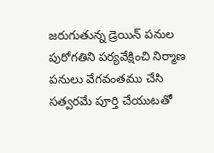జరుగుతున్న డ్రెయిన్ పనుల పురోగతిని పర్యవేక్షించి నిర్మాణ పనులు వేగవంతము చేసి సత్వరమే పూర్తి చేయుటతో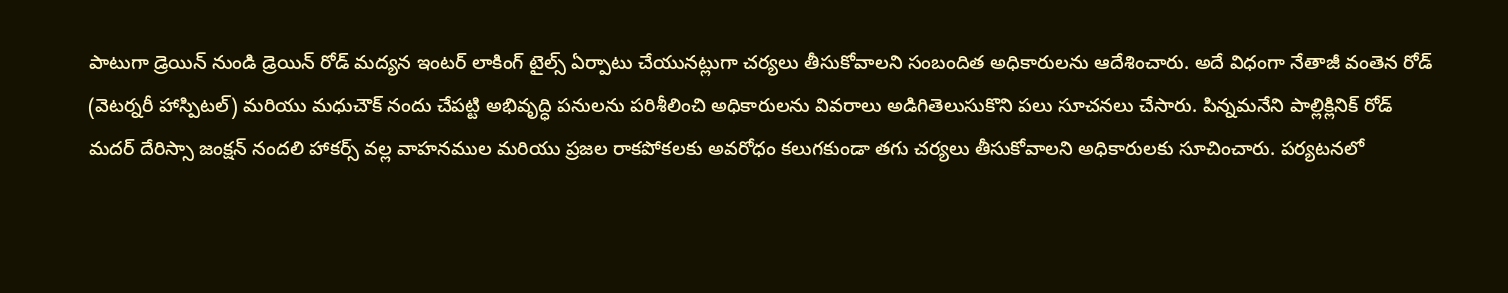పాటుగా డ్రెయిన్ నుండి డ్రెయిన్ రోడ్ మద్యన ఇంటర్ లాకింగ్ టైల్స్ ఏర్పాటు చేయునట్లుగా చర్యలు తీసుకోవాలని సంబందిత అధికారులను ఆదేశించారు. అదే విధంగా నేతాజీ వంతెన రోడ్ (వెటర్నరీ హాస్పిటల్) మరియు మధుచౌక్ నందు చేపట్టి అభివృద్ధి పనులను పరిశీలించి అధికారులను వివరాలు అడిగితెలుసుకొని పలు సూచనలు చేసారు. పిన్నమనేని పాల్లిక్లినిక్ రోడ్ మదర్ దేరిస్సా జంక్షన్ నందలి హాకర్స్ వల్ల వాహనముల మరియు ప్రజల రాకపోకలకు అవరోధం కలుగకుండా తగు చర్యలు తీసుకోవాలని అధికారులకు సూచించారు. పర్యటనలో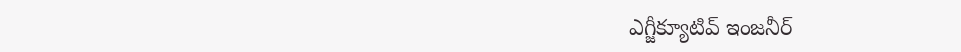ఎగ్జీక్యూటివ్ ఇంజనీర్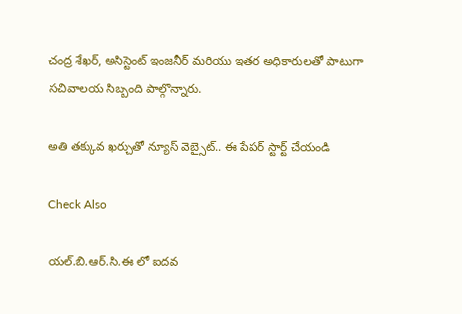చంద్ర శేఖర్, అసిస్టెంట్ ఇంజనీర్ మరియు ఇతర అధికారులతో పాటుగా సచివాలయ సిబ్బంది పాల్గొన్నారు.

అతి తక్కువ ఖర్చుతో న్యూస్ వెబ్సైట్.. ఈ పేపర్ స్టార్ట్ చేయండి

Check Also

యల్.బి.ఆర్.సి.ఈ లో ఐదవ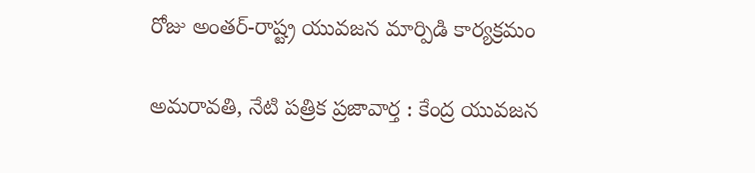రోజు అంతర్-రాష్ట్ర యువజన మార్పిడి కార్యక్రమం

అమరావతి, నేటి పత్రిక ప్రజావార్త : కేంద్ర యువజన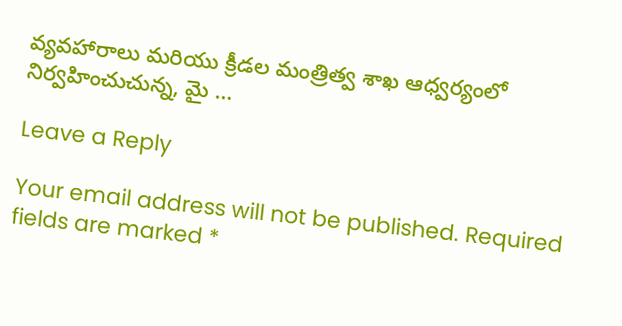వ్యవహారాలు మరియు క్రీడల మంత్రిత్వ శాఖ ఆధ్వర్యంలో నిర్వహించుచున్న, మై …

Leave a Reply

Your email address will not be published. Required fields are marked *